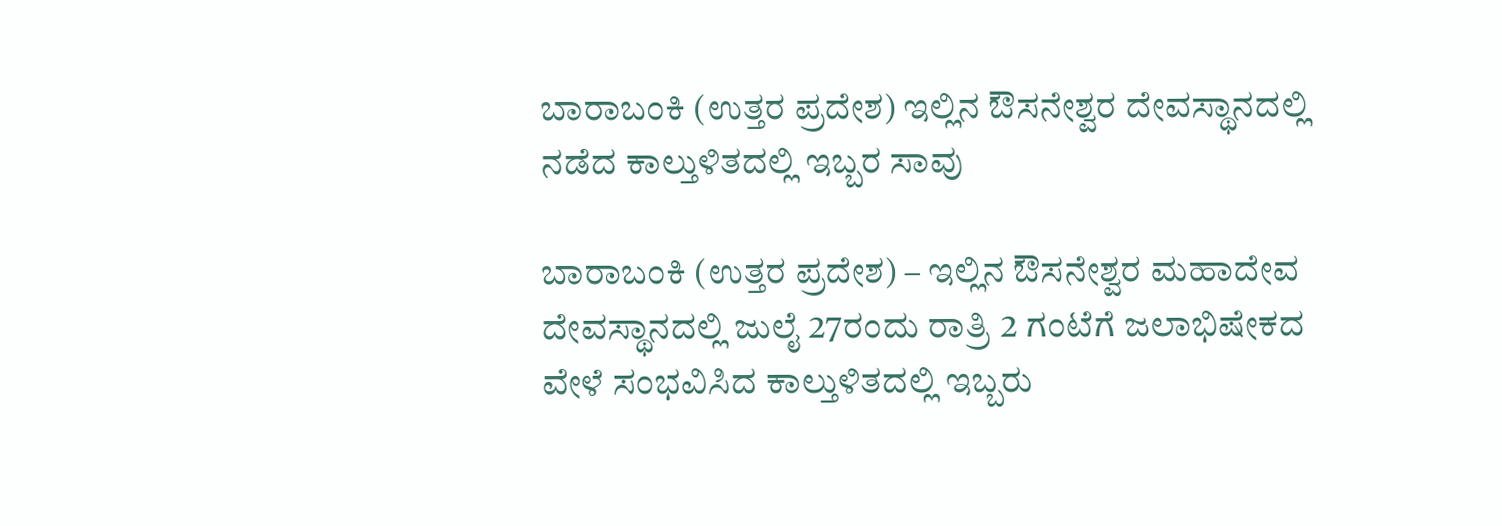ಬಾರಾಬಂಕಿ (ಉತ್ತರ ಪ್ರದೇಶ) ಇಲ್ಲಿನ ಔಸನೇಶ್ವರ ದೇವಸ್ಥಾನದಲ್ಲಿ ನಡೆದ ಕಾಲ್ತುಳಿತದಲ್ಲಿ ಇಬ್ಬರ ಸಾವು

ಬಾರಾಬಂಕಿ (ಉತ್ತರ ಪ್ರದೇಶ) – ಇಲ್ಲಿನ ಔಸನೇಶ್ವರ ಮಹಾದೇವ ದೇವಸ್ಥಾನದಲ್ಲಿ ಜುಲೈ 27ರಂದು ರಾತ್ರಿ 2 ಗಂಟೆಗೆ ಜಲಾಭಿಷೇಕದ ವೇಳೆ ಸಂಭವಿಸಿದ ಕಾಲ್ತುಳಿತದಲ್ಲಿ ಇಬ್ಬರು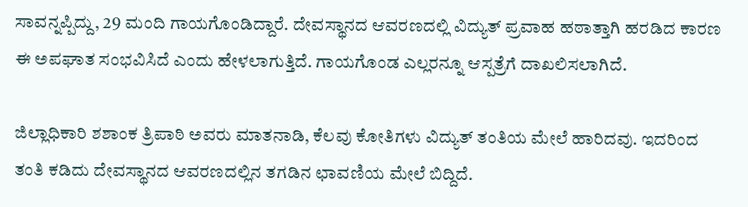ಸಾವನ್ನಪ್ಪಿದ್ದು, 29 ಮಂದಿ ಗಾಯಗೊಂಡಿದ್ದಾರೆ. ದೇವಸ್ಥಾನದ ಆವರಣದಲ್ಲಿ ವಿದ್ಯುತ್ ಪ್ರವಾಹ ಹಠಾತ್ತಾಗಿ ಹರಡಿದ ಕಾರಣ ಈ ಅಪಘಾತ ಸಂಭವಿಸಿದೆ ಎಂದು ಹೇಳಲಾಗುತ್ತಿದೆ. ಗಾಯಗೊಂಡ ಎಲ್ಲರನ್ನೂ ಆಸ್ಪತ್ರೆಗೆ ದಾಖಲಿಸಲಾಗಿದೆ.

ಜಿಲ್ಲಾಧಿಕಾರಿ ಶಶಾಂಕ ತ್ರಿಪಾಠಿ ಅವರು ಮಾತನಾಡಿ, ಕೆಲವು ಕೋತಿಗಳು ವಿದ್ಯುತ್ ತಂತಿಯ ಮೇಲೆ ಹಾರಿದವು. ಇದರಿಂದ ತಂತಿ ಕಡಿದು ದೇವಸ್ಥಾನದ ಆವರಣದಲ್ಲಿನ ತಗಡಿನ ಛಾವಣಿಯ ಮೇಲೆ ಬಿದ್ದಿದೆ.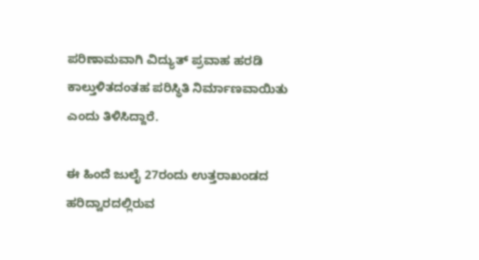ಪರಿಣಾಮವಾಗಿ ವಿದ್ಯುತ್ ಪ್ರವಾಹ ಹರಡಿ ಕಾಲ್ತುಳಿತದಂತಹ ಪರಿಸ್ಥಿತಿ ನಿರ್ಮಾಣವಾಯಿತು ಎಂದು ತಿಳಿಸಿದ್ದಾರೆ.

ಈ ಹಿಂದೆ ಜುಲೈ 27ರಂದು ಉತ್ತರಾಖಂಡದ ಹರಿದ್ವಾರದಲ್ಲಿರುವ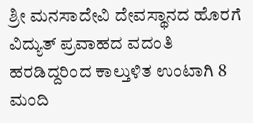ಶ್ರೀ ಮನಸಾದೇವಿ ದೇವಸ್ಥಾನದ ಹೊರಗೆ ವಿದ್ಯುತ್ ಪ್ರವಾಹದ ವದಂತಿ ಹರಡಿದ್ದರಿಂದ ಕಾಲ್ತುಳಿತ ಉಂಟಾಗಿ 8 ಮಂದಿ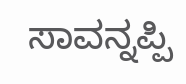ಸಾವನ್ನಪ್ಪಿ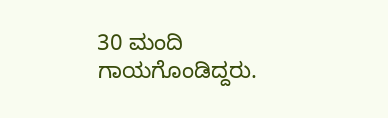30 ಮಂದಿ ಗಾಯಗೊಂಡಿದ್ದರು.